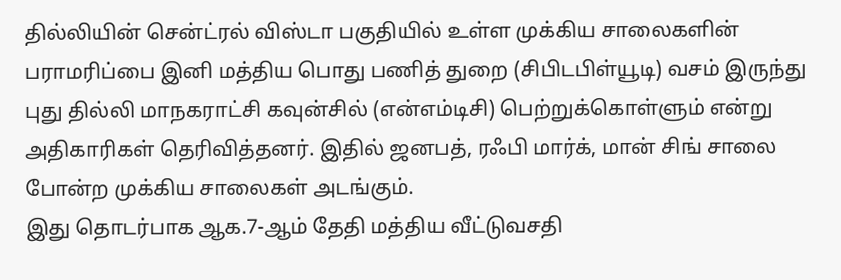தில்லியின் சென்ட்ரல் விஸ்டா பகுதியில் உள்ள முக்கிய சாலைகளின் பராமரிப்பை இனி மத்திய பொது பணித் துறை (சிபிடபிள்யூடி) வசம் இருந்து புது தில்லி மாநகராட்சி கவுன்சில் (என்எம்டிசி) பெற்றுக்கொள்ளும் என்று அதிகாரிகள் தெரிவித்தனர். இதில் ஜனபத், ரஃபி மார்க், மான் சிங் சாலை போன்ற முக்கிய சாலைகள் அடங்கும்.
இது தொடர்பாக ஆக.7-ஆம் தேதி மத்திய வீட்டுவசதி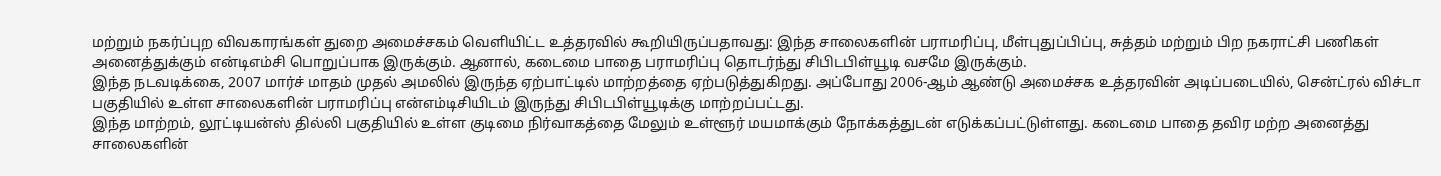மற்றும் நகர்ப்புற விவகாரங்கள் துறை அமைச்சகம் வெளியிட்ட உத்தரவில் கூறியிருப்பதாவது: இந்த சாலைகளின் பராமரிப்பு, மீள்புதுப்பிப்பு, சுத்தம் மற்றும் பிற நகராட்சி பணிகள் அனைத்துக்கும் என்டிஎம்சி பொறுப்பாக இருக்கும். ஆனால், கடைமை பாதை பராமரிப்பு தொடர்ந்து சிபிடபிள்யூடி வசமே இருக்கும்.
இந்த நடவடிக்கை, 2007 மார்ச் மாதம் முதல் அமலில் இருந்த ஏற்பாட்டில் மாற்றத்தை ஏற்படுத்துகிறது. அப்போது 2006-ஆம் ஆண்டு அமைச்சக உத்தரவின் அடிப்படையில், சென்ட்ரல் விச்டா பகுதியில் உள்ள சாலைகளின் பராமரிப்பு என்எம்டிசியிடம் இருந்து சிபிடபிள்யூடிக்கு மாற்றப்பட்டது.
இந்த மாற்றம், லூட்டியன்ஸ் தில்லி பகுதியில் உள்ள குடிமை நிர்வாகத்தை மேலும் உள்ளூர் மயமாக்கும் நோக்கத்துடன் எடுக்கப்பட்டுள்ளது. கடைமை பாதை தவிர மற்ற அனைத்து சாலைகளின்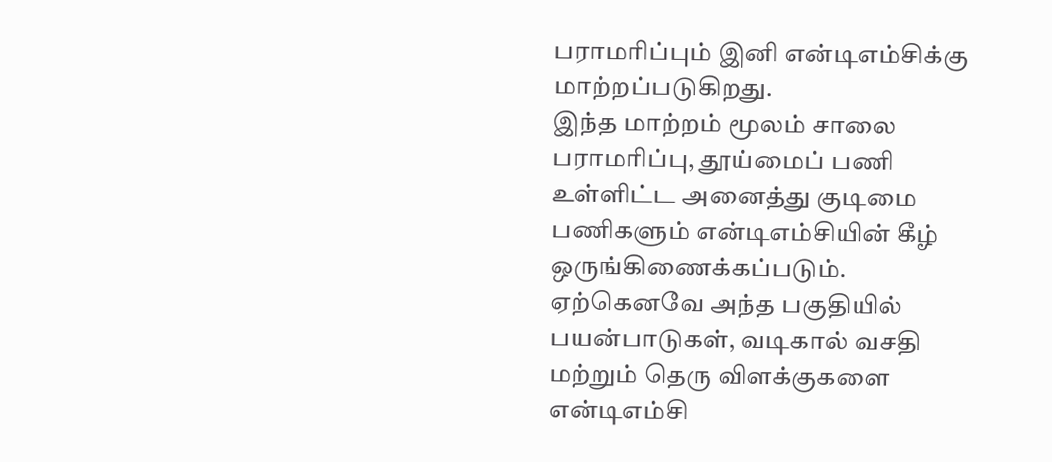பராமரிப்பும் இனி என்டிஎம்சிக்கு மாற்றப்படுகிறது.
இந்த மாற்றம் மூலம் சாலை பராமரிப்பு, தூய்மைப் பணி உள்ளிட்ட அனைத்து குடிமை பணிகளும் என்டிஎம்சியின் கீழ் ஒருங்கிணைக்கப்படும். ஏற்கெனவே அந்த பகுதியில் பயன்பாடுகள், வடிகால் வசதி மற்றும் தெரு விளக்குகளை என்டிஎம்சி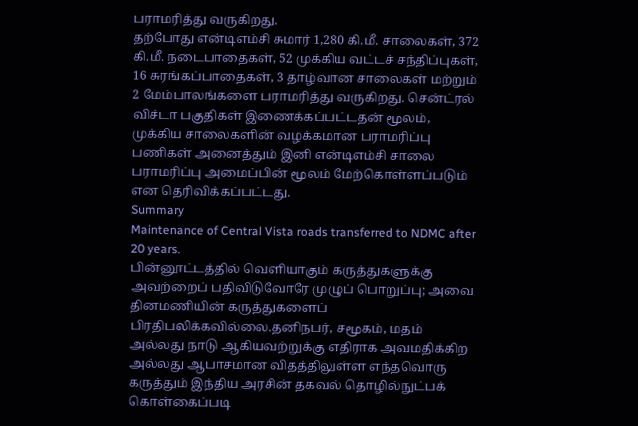பராமரித்து வருகிறது.
தற்போது என்டிஎம்சி சுமார் 1,280 கி.மீ. சாலைகள், 372 கி.மீ. நடைபாதைகள், 52 முக்கிய வட்டச் சந்திப்புகள், 16 சுரங்கப்பாதைகள், 3 தாழ்வான சாலைகள் மற்றும் 2 மேம்பாலங்களை பராமரித்து வருகிறது. சென்ட்ரல் விச்டா பகுதிகள் இணைக்கப்பட்டதன் மூலம், முக்கிய சாலைகளின் வழக்கமான பராமரிப்பு பணிகள் அனைத்தும் இனி என்டிஎம்சி சாலை பராமரிப்பு அமைப்பின் மூலம் மேற்கொள்ளப்படும் என தெரிவிக்கப்பட்டது.
Summary
Maintenance of Central Vista roads transferred to NDMC after 20 years.
பின்னூட்டத்தில் வெளியாகும் கருத்துகளுக்கு அவற்றைப் பதிவிடுவோரே முழுப் பொறுப்பு; அவை தினமணியின் கருத்துகளைப் பிரதிபலிக்கவில்லை.தனிநபர், சமூகம், மதம் அல்லது நாடு ஆகியவற்றுக்கு எதிராக அவமதிக்கிற அல்லது ஆபாசமான விதத்திலுள்ள எந்தவொரு கருத்தும் இந்திய அரசின் தகவல் தொழில்நுட்பக் கொள்கைப்படி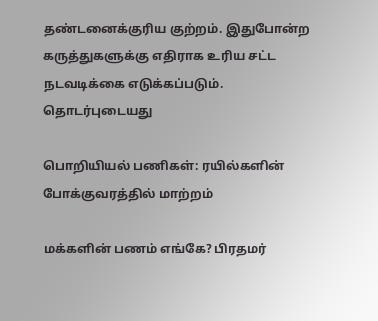தண்டனைக்குரிய குற்றம். இதுபோன்ற கருத்துகளுக்கு எதிராக உரிய சட்ட நடவடிக்கை எடுக்கப்படும்.
தொடர்புடையது

பொறியியல் பணிகள்: ரயில்களின் போக்குவரத்தில் மாற்றம்

மக்களின் பணம் எங்கே? பிரதமர்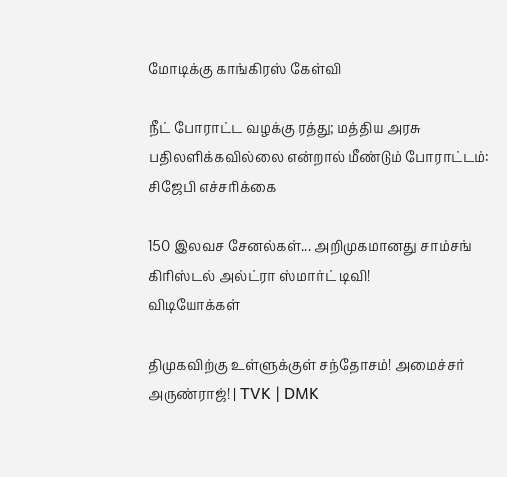மோடிக்கு காங்கிரஸ் கேள்வி

நீட் போராட்ட வழக்கு ரத்து; மத்திய அரசு பதிலளிக்கவில்லை என்றால் மீண்டும் போராட்டம்: சிஜேபி எச்சரிக்கை

150 இலவச சேனல்கள்... அறிமுகமானது சாம்சங் கிரிஸ்டல் அல்ட்ரா ஸ்மார்ட் டிவி!
விடியோக்கள்

திமுகவிற்கு உள்ளுக்குள் சந்தோசம்! அமைச்சர் அருண்ராஜ்! | TVK | DMK